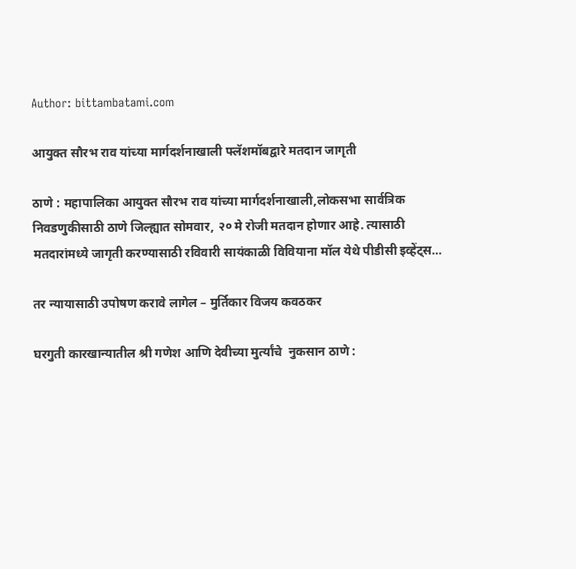Author: bittambatami.com

आयुक्त सौरभ राव यांच्या मार्गदर्शनाखाली फ्लॅशमॉबद्वारे मतदान जागृती

ठाणे : महापालिका आयुक्त सौरभ राव यांच्या मार्गदर्शनाखाली,लोकसभा सार्वत्रिक निवडणुकीसाठी ठाणे जिल्ह्यात सोमवार, २० मे रोजी मतदान होणार आहे. त्यासाठी मतदारांमध्ये जागृती करण्यासाठी रविवारी सायंकाळी विवियाना मॉल येथे पीडीसी इव्हेंट्स…

तर न्यायासाठी उपोषण करावे लागेल – मुर्तिकार विजय कवठकर

घरगुती कारखान्यातील श्री गणेश आणि देवीच्या मुर्त्यांचे  नुकसान ठाणे :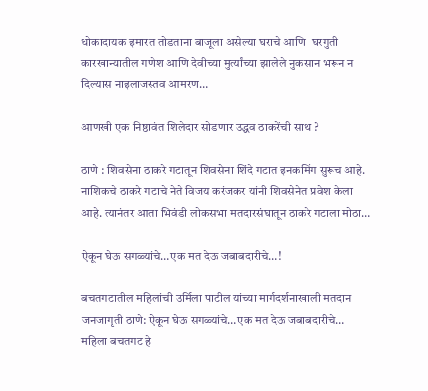धोकादायक इमारत तोडताना बाजूला असेल्या घराचे आणि  घरगुती कारखान्यातील गणेश आणि देवीच्या मुर्त्यांच्या झालेले नुकसान भरून न दिल्यास नाइलाजस्तव आमरण…

आणखी एक निष्ठावंत शिलेदार सोडणार उद्धव ठाकरेंची साथ ?

ठाणे : शिवसेना ठाकरे गटातून शिवसेना शिंदे गटात इनकमिंग सुरूच आहे. नाशिकचे ठाकरे गटाचे नेते विजय करंजकर यांनी शिवसेनेत प्रवेश केला आहे. त्यानंतर आता भिवंडी लोकसभा मतदारसंघातून ठाकरे गटाला मोठा…

ऐकून घेऊ सगळ्यांचे…एक मत देऊ जबाबदारीचे…!

बचतगटातील महिलांची उर्मिला पाटील यांच्या मार्गदर्शनाखाली मतदान जनजागृती ठाणे: ऐकून घेऊ सगळ्यांचे…एक मत देऊ जबाबदारीचे… महिला बचतगट हे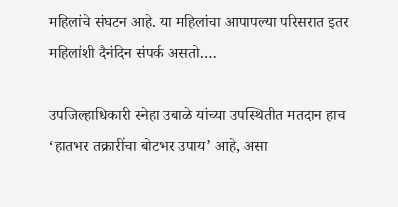महिलांचे संघटन आहे. या महिलांचा आपापल्या परिसरात इतर महिलांशी दैनंदिन संपर्क असतो.…

उपजिल्हाधिकारी स्नेहा उबाळे यांच्या उपस्थितीत मतदान हाच ‘हातभर तक्रारींचा बोटभर उपाय’ आहे, असा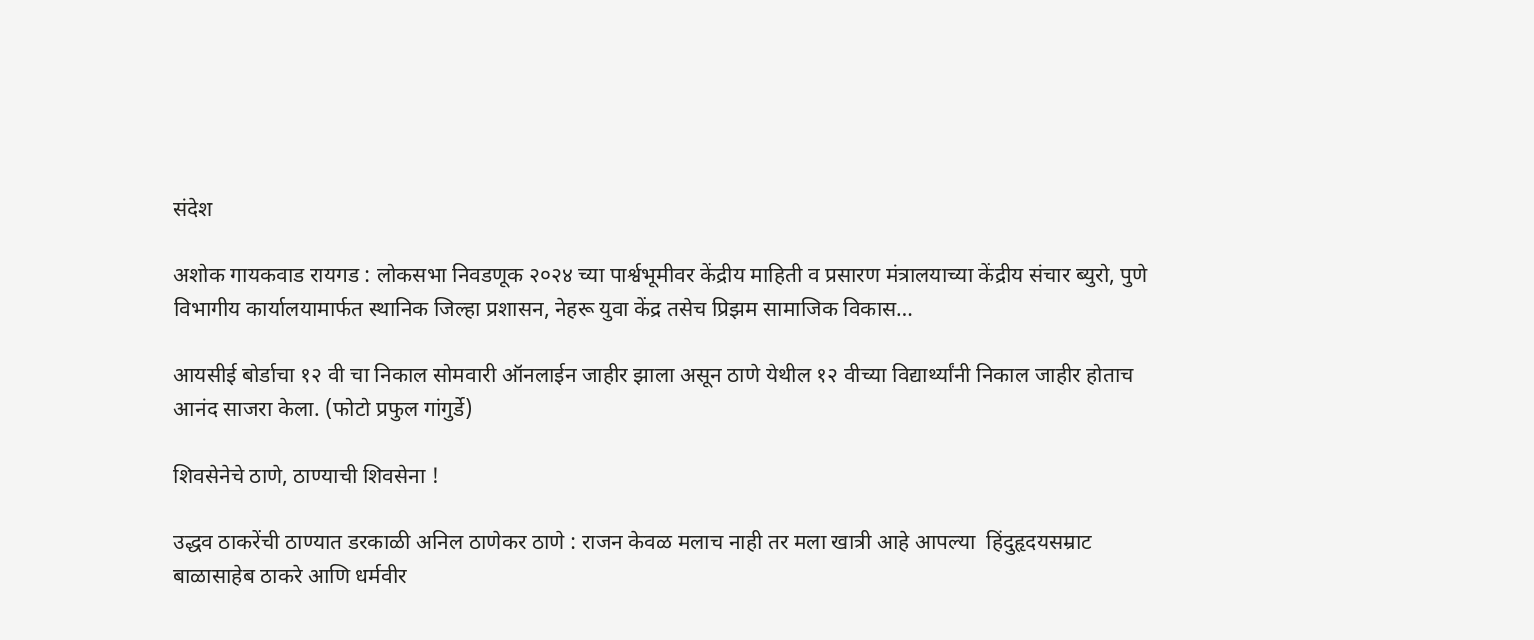संदेश

अशोक गायकवाड रायगड : लोकसभा निवडणूक २०२४ च्या पार्श्वभूमीवर केंद्रीय माहिती व प्रसारण मंत्रालयाच्या केंद्रीय संचार ब्युरो, पुणे विभागीय कार्यालयामार्फत स्थानिक जिल्हा प्रशासन, नेहरू युवा केंद्र तसेच प्रिझम सामाजिक विकास…

आयसीई बोर्डाचा १२ वी चा निकाल सोमवारी ऑनलाईन जाहीर झाला असून ठाणे येथील १२ वीच्या विद्यार्थ्यांनी निकाल जाहीर होताच आनंद साजरा केला. (फोटो प्रफुल गांगुर्डे)

शिवसेनेचे ठाणे, ठाण्याची शिवसेना !

उद्धव ठाकरेंची ठाण्यात डरकाळी अनिल ठाणेकर ठाणे : राजन केवळ मलाच नाही तर मला खात्री आहे आपल्या  हिंदुहृदयसम्राट बाळासाहेब ठाकरे आणि धर्मवीर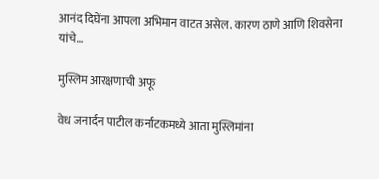आनंद दिघेंना आपला अभिमान वाटत असेल. कारण ठाणे आणि शिवसेना यांचे…

मुस्लिम आरक्षणाची अफू

वेध जनार्दन पाटील कर्नाटकमध्ये आता मुस्लिमांना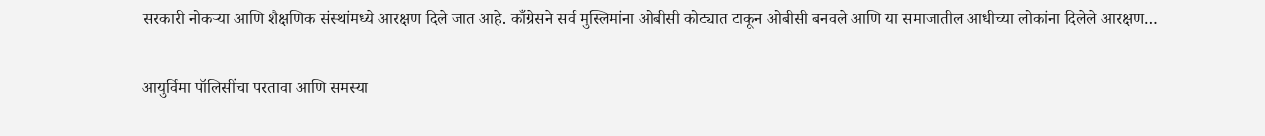सरकारी नोकर्‍या आणि शैक्षणिक संस्थांमध्ये आरक्षण दिले जात आहे. काँग्रेसने सर्व मुस्लिमांना ओबीसी कोट्यात टाकून ओबीसी बनवले आणि या समाजातील आधीच्या लोकांना दिलेले आरक्षण…

आयुर्विमा पॉलिसींचा परतावा आणि समस्या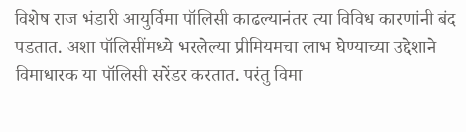विशेष राज भंडारी आयुर्विमा पॉलिसी काढल्यानंतर त्या विविध कारणांनी बंद पडतात. अशा पॉलिसींमध्ये भरलेल्या प्रीमियमचा लाभ घेण्याच्या उद्देशाने विमाधारक या पॉलिसी सरेंडर करतात. परंतु विमा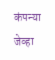कंपन्या जेव्हा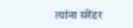त्यांना सरेंडर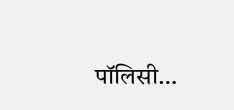पॉलिसी…